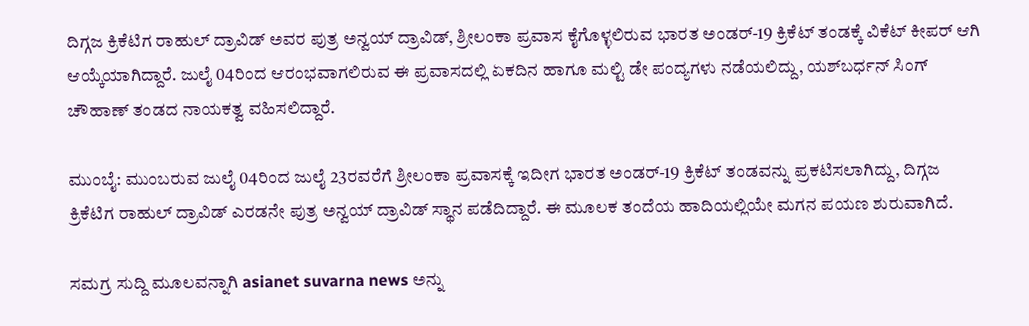ದಿಗ್ಗಜ ಕ್ರಿಕೆಟಿಗ ರಾಹುಲ್ ದ್ರಾವಿಡ್ ಅವರ ಪುತ್ರ ಅನ್ವಯ್ ದ್ರಾವಿಡ್, ಶ್ರೀಲಂಕಾ ಪ್ರವಾಸ ಕೈಗೊಳ್ಳಲಿರುವ ಭಾರತ ಅಂಡರ್-19 ಕ್ರಿಕೆಟ್ ತಂಡಕ್ಕೆ ವಿಕೆಟ್ ಕೀಪರ್ ಆಗಿ ಆಯ್ಕೆಯಾಗಿದ್ದಾರೆ. ಜುಲೈ 04ರಿಂದ ಆರಂಭವಾಗಲಿರುವ ಈ ಪ್ರವಾಸದಲ್ಲಿ ಏಕದಿನ ಹಾಗೂ ಮಲ್ಟಿ ಡೇ ಪಂದ್ಯಗಳು ನಡೆಯಲಿದ್ದು, ಯಶ್‌ಬರ್ಧನ್ ಸಿಂಗ್ ಚೌಹಾಣ್ ತಂಡದ ನಾಯಕತ್ವ ವಹಿಸಲಿದ್ದಾರೆ.

ಮುಂಬೈ: ಮುಂಬರುವ ಜುಲೈ 04ರಿಂದ ಜುಲೈ 23ರವರೆಗೆ ಶ್ರೀಲಂಕಾ ಪ್ರವಾಸಕ್ಕೆ ಇದೀಗ ಭಾರತ ಅಂಡರ್-19 ಕ್ರಿಕೆಟ್ ತಂಡವನ್ನು ಪ್ರಕಟಿಸಲಾಗಿದ್ದು, ದಿಗ್ಗಜ ಕ್ರಿಕೆಟಿಗ ರಾಹುಲ್ ದ್ರಾವಿಡ್ ಎರಡನೇ ಪುತ್ರ ಅನ್ವಯ್ ದ್ರಾವಿಡ್ ಸ್ಥಾನ ಪಡೆದಿದ್ದಾರೆ. ಈ ಮೂಲಕ ತಂದೆಯ ಹಾದಿಯಲ್ಲಿಯೇ ಮಗನ ಪಯಣ ಶುರುವಾಗಿದೆ.

ಸಮಗ್ರ ಸುದ್ದಿ ಮೂಲವನ್ನಾಗಿ asianet suvarna news ಅನ್ನು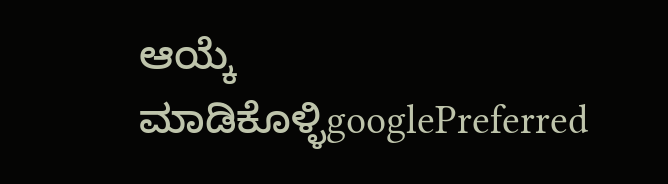ಆಯ್ಕೆ ಮಾಡಿಕೊಳ್ಳಿgooglePreferred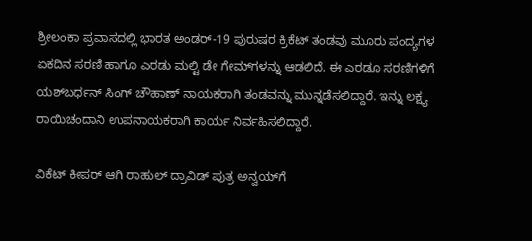ಶ್ರೀಲಂಕಾ ಪ್ರವಾಸದಲ್ಲಿ ಭಾರತ ಅಂಡರ್-19 ಪುರುಷರ ಕ್ರಿಕೆಟ್ ತಂಡವು ಮೂರು ಪಂದ್ಯಗಳ ಏಕದಿನ ಸರಣಿ ಹಾಗೂ ಎರಡು ಮಲ್ಟಿ ಡೇ ಗೇಮ್‌ಗಳನ್ನು ಆಡಲಿದೆ. ಈ ಎರಡೂ ಸರಣಿಗಳಿಗೆ ಯಶ್‌ಬರ್ಧನ್ ಸಿಂಗ್ ಚೌಹಾಣ್ ನಾಯಕರಾಗಿ ತಂಡವನ್ನು ಮುನ್ನಡೆಸಲಿದ್ದಾರೆ. ಇನ್ನು ಲಕ್ಷ್ಯ ರಾಯಿಚಂದಾನಿ ಉಪನಾಯಕರಾಗಿ ಕಾರ್ಯ ನಿರ್ವಹಿಸಲಿದ್ದಾರೆ.

ವಿಕೆಟ್ ಕೀಪರ್ ಆಗಿ ರಾಹುಲ್ ದ್ರಾವಿಡ್ ಪುತ್ರ ಅನ್ವಯ್‌ಗೆ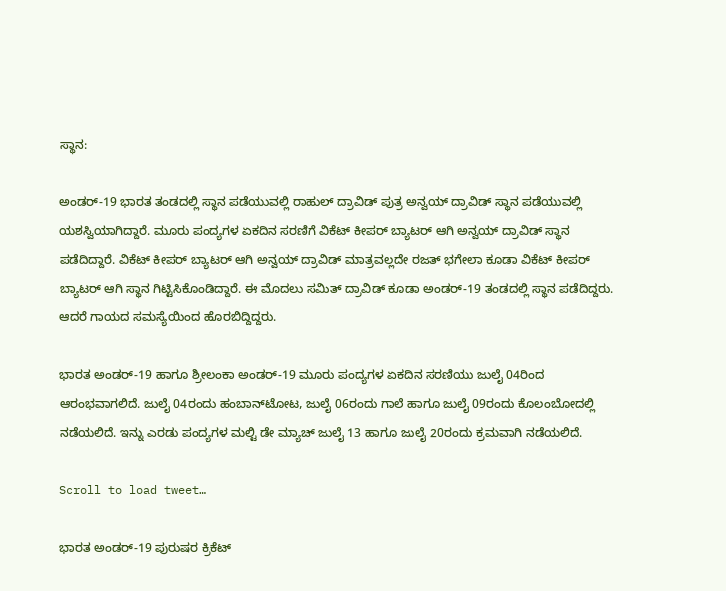ಸ್ಥಾನ:

ಅಂಡರ್-19 ಭಾರತ ತಂಡದಲ್ಲಿ ಸ್ಥಾನ ಪಡೆಯುವಲ್ಲಿ ರಾಹುಲ್ ದ್ರಾವಿಡ್ ಪುತ್ರ ಅನ್ವಯ್ ದ್ರಾವಿಡ್ ಸ್ಥಾನ ಪಡೆಯುವಲ್ಲಿ ಯಶಸ್ವಿಯಾಗಿದ್ದಾರೆ. ಮೂರು ಪಂದ್ಯಗಳ ಏಕದಿನ ಸರಣಿಗೆ ವಿಕೆಟ್ ಕೀಪರ್ ಬ್ಯಾಟರ್ ಆಗಿ ಅನ್ವಯ್ ದ್ರಾವಿಡ್ ಸ್ಥಾನ ಪಡೆದಿದ್ದಾರೆ. ವಿಕೆಟ್ ಕೀಪರ್ ಬ್ಯಾಟರ್ ಆಗಿ ಅನ್ವಯ್ ದ್ರಾವಿಡ್ ಮಾತ್ರವಲ್ಲದೇ ರಜತ್ ಭಗೇಲಾ ಕೂಡಾ ವಿಕೆಟ್ ಕೀಪರ್ ಬ್ಯಾಟರ್ ಆಗಿ ಸ್ಥಾನ ಗಿಟ್ಟಿಸಿಕೊಂಡಿದ್ದಾರೆ. ಈ ಮೊದಲು ಸಮಿತ್ ದ್ರಾವಿಡ್ ಕೂಡಾ ಅಂಡರ್-19 ತಂಡದಲ್ಲಿ ಸ್ಥಾನ ಪಡೆದಿದ್ದರು. ಆದರೆ ಗಾಯದ ಸಮಸ್ಯೆಯಿಂದ ಹೊರಬಿದ್ದಿದ್ದರು.

ಭಾರತ ಅಂಡರ್-19 ಹಾಗೂ ಶ್ರೀಲಂಕಾ ಅಂಡರ್-19 ಮೂರು ಪಂದ್ಯಗಳ ಏಕದಿನ ಸರಣಿಯು ಜುಲೈ 04ರಿಂದ ಆರಂಭವಾಗಲಿದೆ. ಜುಲೈ 04ರಂದು ಹಂಬಾನ್‌ಟೋಟ, ಜುಲೈ 06ರಂದು ಗಾಲೆ ಹಾಗೂ ಜುಲೈ 09ರಂದು ಕೊಲಂಬೋದಲ್ಲಿ ನಡೆಯಲಿದೆ. ಇನ್ನು ಎರಡು ಪಂದ್ಯಗಳ ಮಲ್ಟಿ ಡೇ ಮ್ಯಾಚ್ ಜುಲೈ 13 ಹಾಗೂ ಜುಲೈ 20ರಂದು ಕ್ರಮವಾಗಿ ನಡೆಯಲಿದೆ.

Scroll to load tweet…

ಭಾರತ ಅಂಡರ್-19 ಪುರುಷರ ಕ್ರಿಕೆಟ್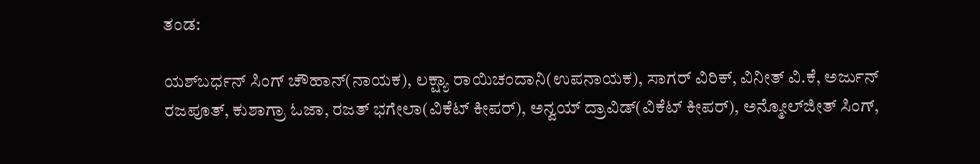ತಂಡ:

ಯಶ್‌ಬರ್ಧನ್ ಸಿಂಗ್ ಚೌಹಾನ್(ನಾಯಕ), ಲಕ್ಷ್ಯಾ ರಾಯಿಚಂದಾನಿ(ಉಪನಾಯಕ), ಸಾಗರ್ ವಿರಿಕ್, ವಿನೀತ್ ವಿ.ಕೆ, ಅರ್ಜುನ್ ರಜಪೂತ್, ಕುಶಾಗ್ರಾ ಓಜಾ, ರಜತ್ ಭಗೇಲಾ(ವಿಕೆಟ್ ಕೀಪರ್), ಅನ್ವಯ್ ದ್ರಾವಿಡ್(ವಿಕೆಟ್ ಕೀಪರ್), ಅನ್ಮೋಲ್‌ಜೀತ್ ಸಿಂಗ್,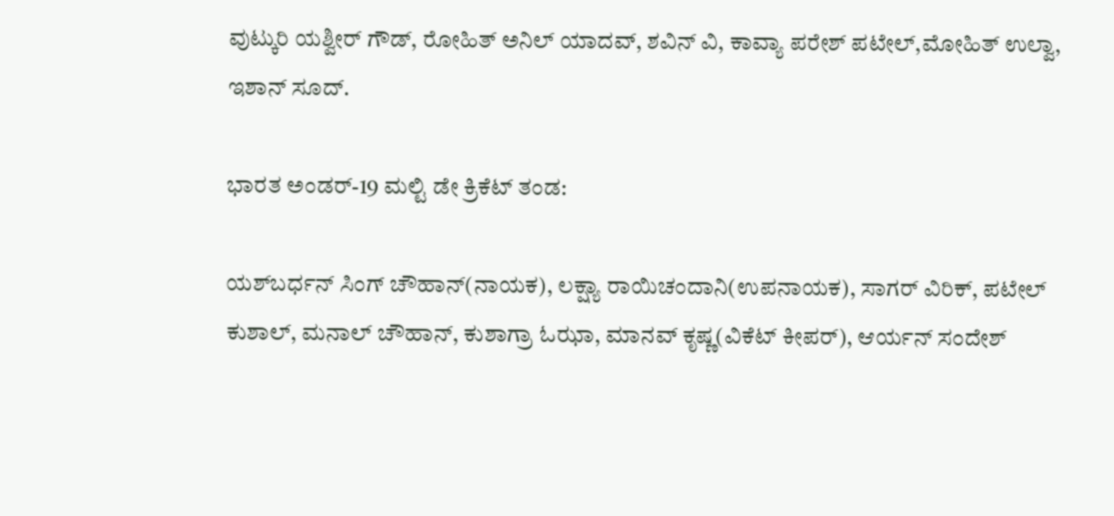ವುಟ್ಕುರಿ ಯಶ್ವೀರ್ ಗೌಡ್, ರೋಹಿತ್ ಅನಿಲ್ ಯಾದವ್, ಶವಿನ್ ವಿ, ಕಾವ್ಯಾ ಪರೇಶ್ ಪಟೇಲ್,ಮೋಹಿತ್ ಉಲ್ವಾ, ಇಶಾನ್ ಸೂದ್.

ಭಾರತ ಅಂಡರ್-19 ಮಲ್ಟಿ ಡೇ ಕ್ರಿಕೆಟ್ ತಂಡ:

ಯಶ್‌ಬರ್ಧನ್ ಸಿಂಗ್ ಚೌಹಾನ್(ನಾಯಕ), ಲಕ್ಷ್ಯಾ ರಾಯಿಚಂದಾನಿ(ಉಪನಾಯಕ), ಸಾಗರ್ ವಿರಿಕ್, ಪಟೇಲ್ ಕುಶಾಲ್, ಮನಾಲ್ ಚೌಹಾನ್, ಕುಶಾಗ್ರಾ ಓಝಾ, ಮಾನವ್ ಕೃಷ್ಣ(ವಿಕೆಟ್ ಕೀಪರ್), ಆರ್ಯನ್ ಸಂದೇಶ್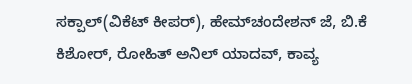ಸಕ್ಪಾಲ್(ವಿಕೆಟ್ ಕೀಪರ್), ಹೇಮ್‌ಚಂದೇಶನ್ ಜೆ, ಬಿ.ಕೆ ಕಿಶೋರ್, ರೋಹಿತ್ ಅನಿಲ್ ಯಾದವ್, ಕಾವ್ಯ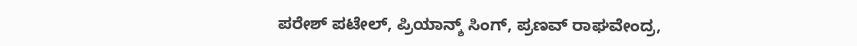ಪರೇಶ್ ಪಟೇಲ್, ಪ್ರಿಯಾನ್ಶ್‌ ಸಿಂಗ್, ಪ್ರಣವ್ ರಾಘವೇಂದ್ರ,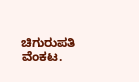ಚಿಗುರುಪತಿ ವೆಂಕಟ.